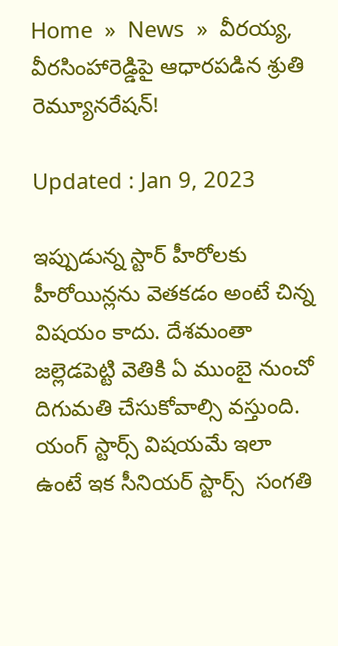Home  »  News  »  వీరయ్య, వీరసింహారెడ్డిపై ఆధారపడిన శ్రుతి రెమ్యూనరేషన్!

Updated : Jan 9, 2023

ఇప్పుడున్న స్టార్ హీరోలకు హీరోయిన్లను వెతకడం అంటే చిన్న విషయం కాదు. దేశమంతా జల్లెడపెట్టి వెతికి ఏ ముంబై నుంచో దిగుమతి చేసుకోవాల్సి వస్తుంది. యంగ్ స్టార్స్ విషయమే ఇలా ఉంటే ఇక సీనియర్ స్టార్స్  సంగతి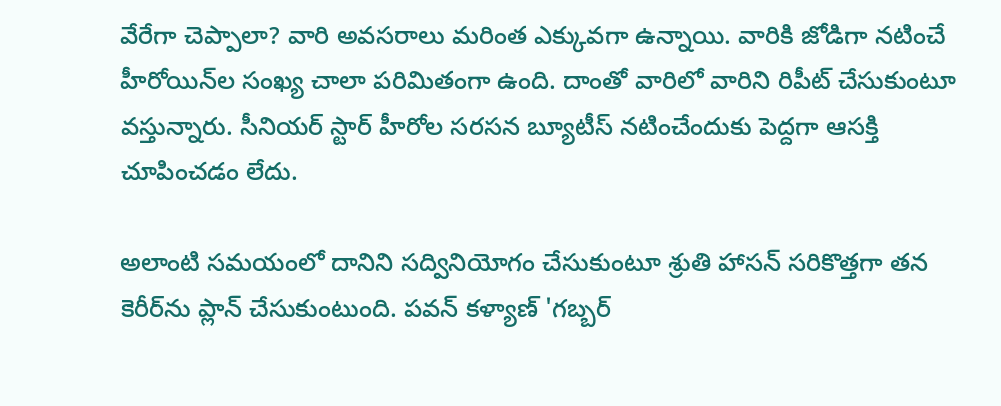వేరేగా చెప్పాలా? వారి అవసరాలు మరింత ఎక్కువగా ఉన్నాయి. వారికి జోడిగా నటించే హీరోయిన్‌ల సంఖ్య చాలా పరిమితంగా ఉంది. దాంతో వారిలో వారిని రిపీట్ చేసుకుంటూ వస్తున్నారు. సీనియర్ స్టార్ హీరోల సరసన బ్యూటీస్ నటించేందుకు పెద్దగా ఆసక్తి చూపించడం లేదు.

అలాంటి సమయంలో దానిని సద్వినియోగం చేసుకుంటూ శ్రుతి హాసన్ సరికొత్తగా తన కెరీర్‌ను ప్లాన్ చేసుకుంటుంది. పవన్ కళ్యాణ్ 'గ‌బ్బ‌ర్‌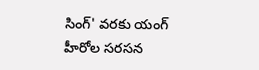సింగ్' వరకు యంగ్ హీరోల సరసన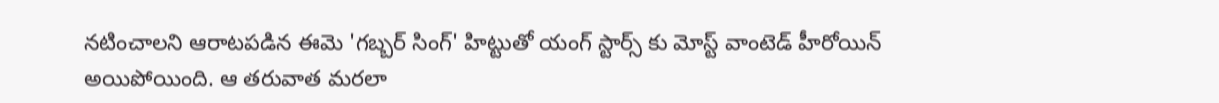నటించాలని ఆరాటపడిన ఈమె 'గబ్బర్ సింగ్' హిట్టుతో యంగ్ స్టార్స్ కు మోస్ట్ వాంటెడ్ హీరోయిన్ అయిపోయింది. ఆ తరువాత మరలా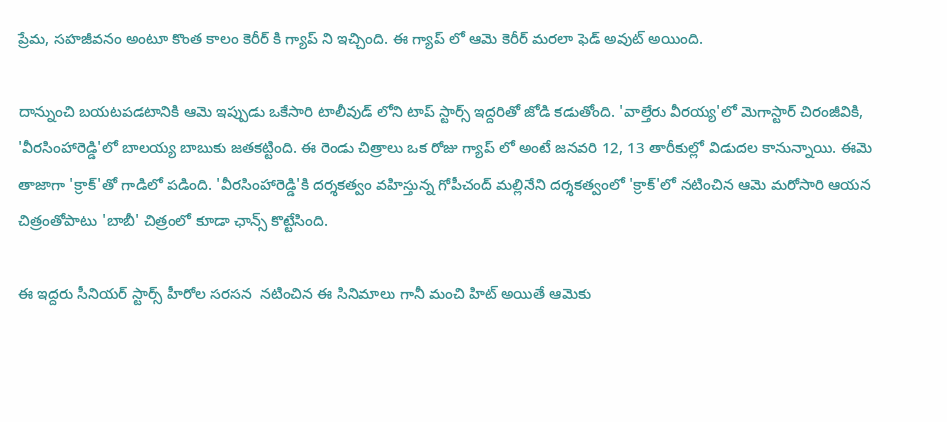ప్రేమ, సహజీవనం అంటూ కొంత కాలం కెరీర్ కి గ్యాప్ ని ఇచ్చింది. ఈ గ్యాప్ లో ఆమె కెరీర్ మరలా ఫెడ్ అవుట్ అయింది.

దాన్నుంచి బయటపడటానికి ఆమె ఇప్పుడు ఒకేసారి టాలీవుడ్ లోని టాప్ స్టార్స్ ఇద్దరితో జోడి కడుతోంది. 'వాల్తేరు వీరయ్య'లో మెగాస్టార్ చిరంజీవికి, 'వీరసింహారెడ్డి'లో బాలయ్య బాబుకు జతకట్టింది. ఈ రెండు చిత్రాలు ఒక రోజు గ్యాప్ లో అంటే జనవరి 12, 13 తారీకుల్లో విడుదల కానున్నాయి. ఈమె తాజాగా 'క్రాక్'తో గాడిలో పడింది. 'వీరసింహారెడ్డి'కి దర్శకత్వం వహిస్తున్న గోపీచంద్ మల్లినేని దర్శకత్వంలో 'క్రాక్'లో నటించిన ఆమె మరోసారి ఆయన చిత్రంతోపాటు 'బాబీ' చిత్రంలో కూడా ఛాన్స్ కొట్టేసింది.

ఈ ఇద్దరు సీనియర్ స్టార్స్ హీరోల స‌ర‌స‌న  నటించిన ఈ సినిమాలు గానీ మంచి హిట్ అయితే ఆమెకు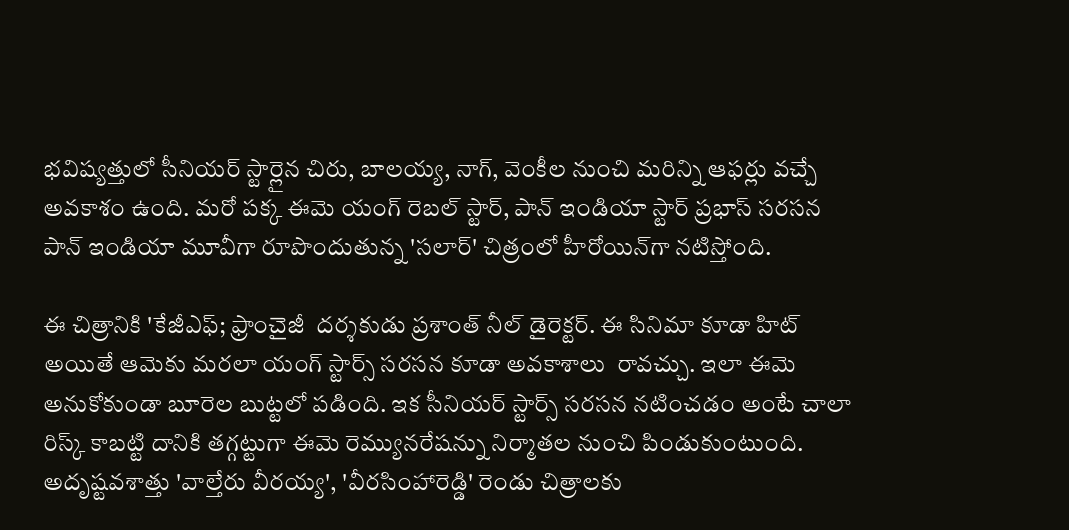భవిష్యత్తులో సీనియర్ స్టార్లైన చిరు, బాలయ్య, నాగ్, వెంకీల నుంచి మరిన్ని ఆఫర్లు వచ్చే అవకాశం ఉంది. మరో పక్క ఈమె యంగ్ రెబల్ స్టార్, పాన్ ఇండియా స్టార్ ప్రభాస్ స‌రసన పాన్ ఇండియా మూవీగా రూపొందుతున్న 'సలార్' చిత్రంలో హీరోయిన్‌గా నటిస్తోంది.

ఈ చిత్రానికి 'కేజీఎఫ్; ఫ్రాంచైజీ  దర్శకుడు ప్రశాంత్ నీల్‌ డైరెక్టర్. ఈ సినిమా కూడా హిట్ అయితే ఆమెకు మరలా యంగ్ స్టార్స్ స‌ర‌స‌న కూడా అవకాశాలు  రావచ్చు. ఇలా ఈమె అనుకోకుండా బూరెల బుట్టలో పడింది. ఇక సీనియర్ స్టార్స్ సరసన నటించడం అంటే చాలా రిస్క్ కాబట్టి దానికి తగ్గట్టుగా ఈమె రెమ్యునరేషన్ను నిర్మాతల నుంచి పిండుకుంటుంది. అదృష్టవశాత్తు 'వాల్తేరు వీరయ్య', 'వీరసింహారెడ్డి' రెండు చిత్రాలకు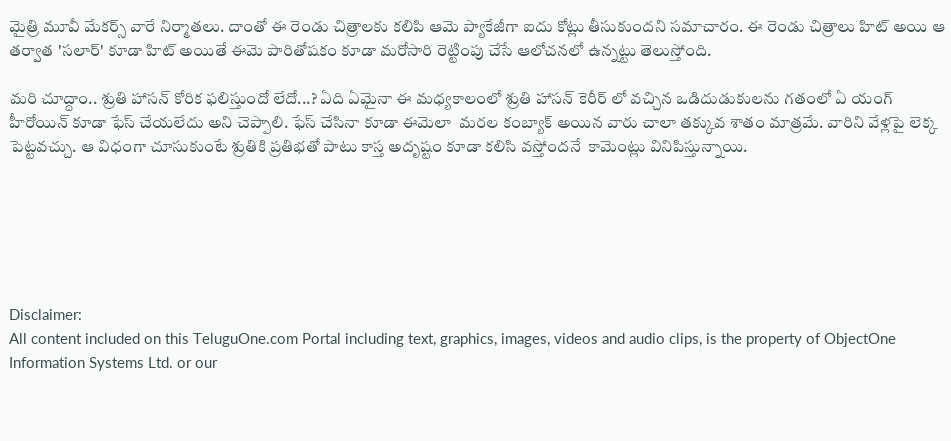మైత్రి మూవీ మేకర్స్ వారే నిర్మాతలు. దాంతో ఈ రెండు చిత్రాలకు కలిపి ఆమె ప్యాకేజీగా ఐదు కోట్లు తీసుకుందని సమాచారం. ఈ రెండు చిత్రాలు హిట్ అయి ఆ తర్వాత 'సలార్‌' కూడా హిట్ అయితే ఈమె పారితోషకం కూడా మరోసారి రెట్టింపు చేసే ఆలోచనలో ఉన్నట్టు తెలుస్తోంది.

మరి చూద్దాం.. శ్రుతి హాసన్ కోరిక ఫలిస్తుందో లేదో...? ఏది ఏమైనా ఈ మధ్యకాలంలో శ్రుతి హాసన్ కెరీర్ లో వచ్చిన ఒడిదుడుకులను గతంలో ఏ యంగ్ హీరోయిన్ కూడా ఫేస్ చేయలేదు అని చెప్పాలి. ఫేస్ చేసినా కూడా ఈమెలా  మరల కంబ్యాక్ అయిన వారు చాలా తక్కువ శాతం మాత్రమే. వారిని వేళ్ల‌పై లెక్క పెట్టవచ్చు. ఆ విధంగా చూసుకుంటే శ్రుతికి ప్రతిభతో పాటు కాస్త అదృష్టం కూడా కలిసి వస్తోంద‌నే  కామెంట్లు వినిపిస్తున్నాయి.






Disclaimer:
All content included on this TeluguOne.com Portal including text, graphics, images, videos and audio clips, is the property of ObjectOne Information Systems Ltd. or our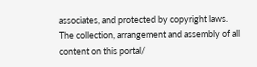associates, and protected by copyright laws. The collection, arrangement and assembly of all content on this portal/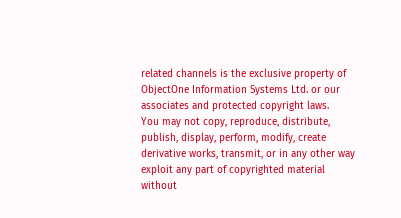related channels is the exclusive property of ObjectOne Information Systems Ltd. or our associates and protected copyright laws.
You may not copy, reproduce, distribute, publish, display, perform, modify, create derivative works, transmit, or in any other way exploit any part of copyrighted material without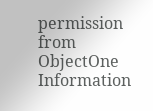permission from ObjectOne Information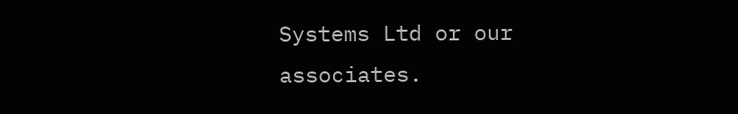Systems Ltd or our associates.